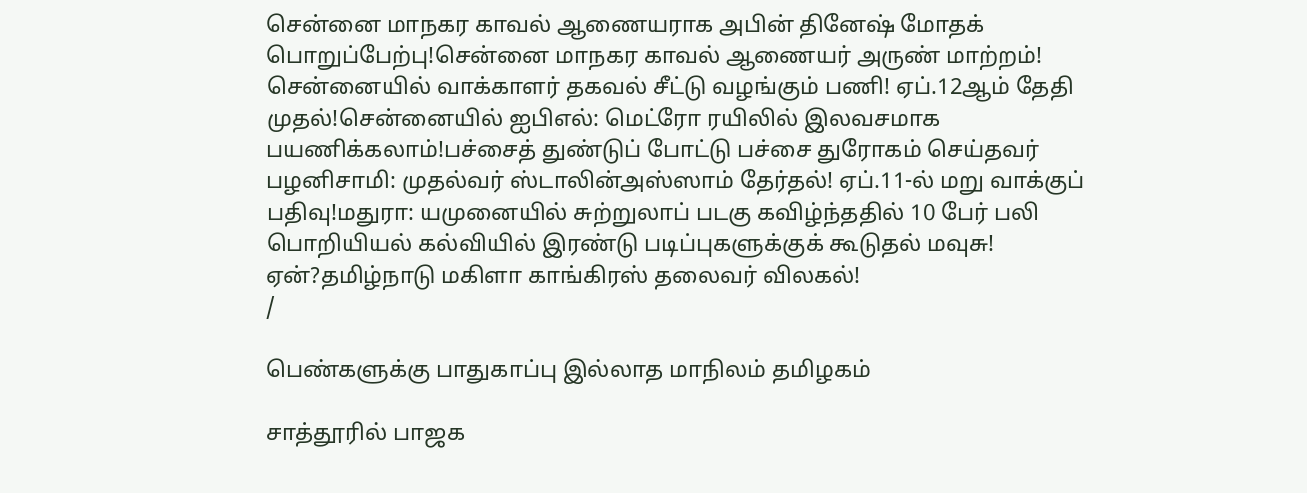சென்னை மாநகர காவல் ஆணையராக அபின் தினேஷ் மோதக் பொறுப்பேற்பு!சென்னை மாநகர காவல் ஆணையர் அருண் மாற்றம்! சென்னையில் வாக்காளர் தகவல் சீட்டு வழங்கும் பணி! ஏப்.12ஆம் தேதி முதல்!சென்னையில் ஐபிஎல்: மெட்ரோ ரயிலில் இலவசமாக பயணிக்கலாம்!பச்சைத் துண்டுப் போட்டு பச்சை துரோகம் செய்தவர் பழனிசாமி: முதல்வர் ஸ்டாலின்அஸ்ஸாம் தேர்தல்! ஏப்.11-ல் மறு வாக்குப் பதிவு!மதுரா: யமுனையில் சுற்றுலாப் படகு கவிழ்ந்ததில் 10 பேர் பலி பொறியியல் கல்வியில் இரண்டு படிப்புகளுக்குக் கூடுதல் மவுசு! ஏன்?தமிழ்நாடு மகிளா காங்கிரஸ் தலைவர் விலகல்!
/

பெண்களுக்கு பாதுகாப்பு இல்லாத மாநிலம் தமிழகம்

சாத்தூரில் பாஜக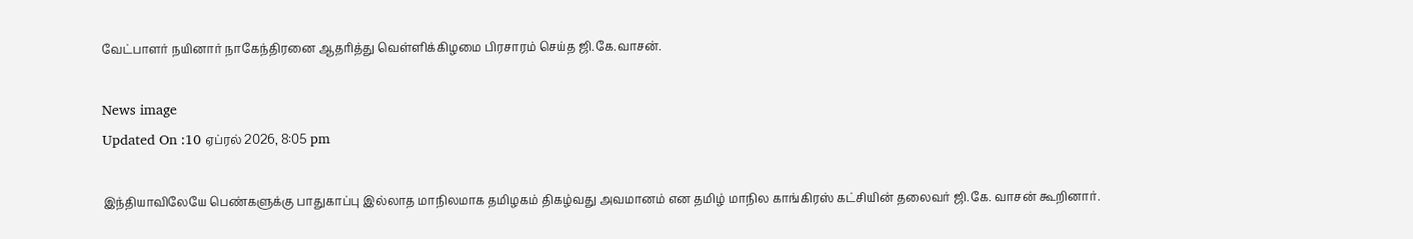வேட்பாளர் நயினார் நாகேந்திரனை ஆதரித்து வெள்ளிக்கிழமை பிரசாரம் செய்த ஜி.கே.வாசன்.

News image
Updated On :10 ஏப்ரல் 2026, 8:05 pm

இந்தியாவிலேயே பெண்களுக்கு பாதுகாப்பு இல்லாத மாநிலமாக தமிழகம் திகழ்வது அவமானம் என தமிழ் மாநில காங்கிரஸ் கட்சியின் தலைவர் ஜி.கே. வாசன் கூறினார்.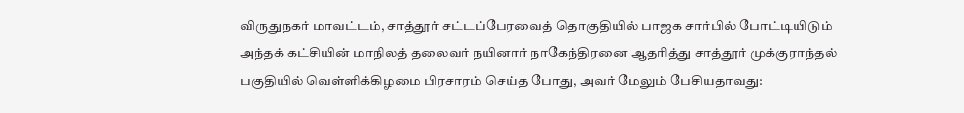விருதுநகர் மாவட்டம், சாத்தூர் சட்டப்பேரவைத் தொகுதியில் பாஜக சார்பில் போட்டியிடும் அந்தக் கட்சியின் மாநிலத் தலைவர் நயினார் நாகேந்திரனை ஆதரித்து சாத்தூர் முக்குராந்தல் பகுதியில் வெள்ளிக்கிழமை பிரசாரம் செய்த போது, அவர் மேலும் பேசியதாவது: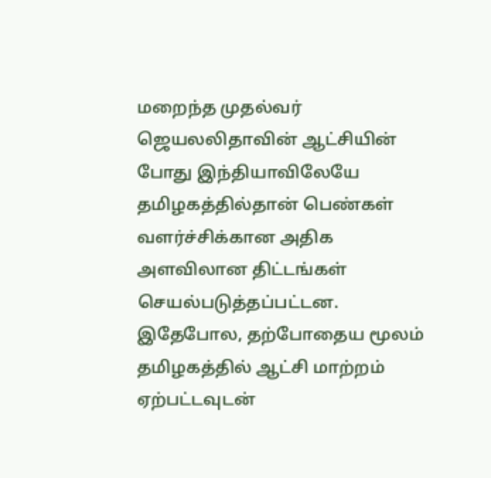மறைந்த முதல்வர் ஜெயலலிதாவின் ஆட்சியின் போது இந்தியாவிலேயே தமிழகத்தில்தான் பெண்கள் வளர்ச்சிக்கான அதிக அளவிலான திட்டங்கள் செயல்படுத்தப்பட்டன. இதேபோல, தற்போதைய மூலம் தமிழகத்தில் ஆட்சி மாற்றம் ஏற்பட்டவுடன்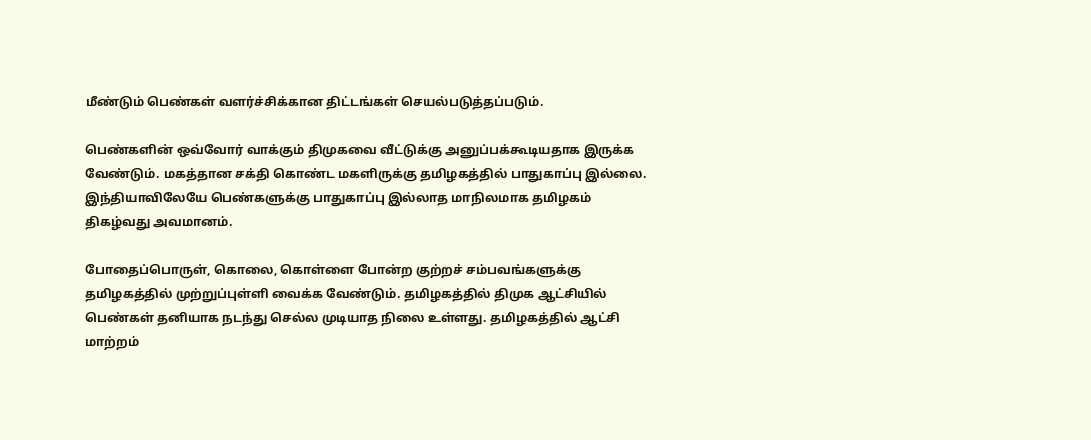மீண்டும் பெண்கள் வளர்ச்சிக்கான திட்டங்கள் செயல்படுத்தப்படும்.

பெண்களின் ஒவ்வோர் வாக்கும் திமுகவை வீட்டுக்கு அனுப்பக்கூடியதாக இருக்க வேண்டும். மகத்தான சக்தி கொண்ட மகளிருக்கு தமிழகத்தில் பாதுகாப்பு இல்லை. இந்தியாவிலேயே பெண்களுக்கு பாதுகாப்பு இல்லாத மாநிலமாக தமிழகம் திகழ்வது அவமானம்.

போதைப்பொருள், கொலை, கொள்ளை போன்ற குற்றச் சம்பவங்களுக்கு தமிழகத்தில் முற்றுப்புள்ளி வைக்க வேண்டும். தமிழகத்தில் திமுக ஆட்சியில் பெண்கள் தனியாக நடந்து செல்ல முடியாத நிலை உள்ளது. தமிழகத்தில் ஆட்சி மாற்றம்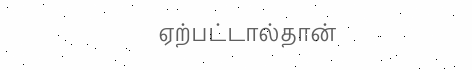ஏற்பட்டால்தான்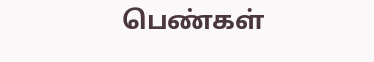பெண்கள்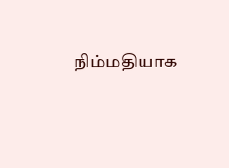நிம்மதியாக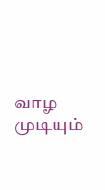வாழ முடியும்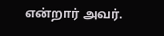என்றார் அவர்.